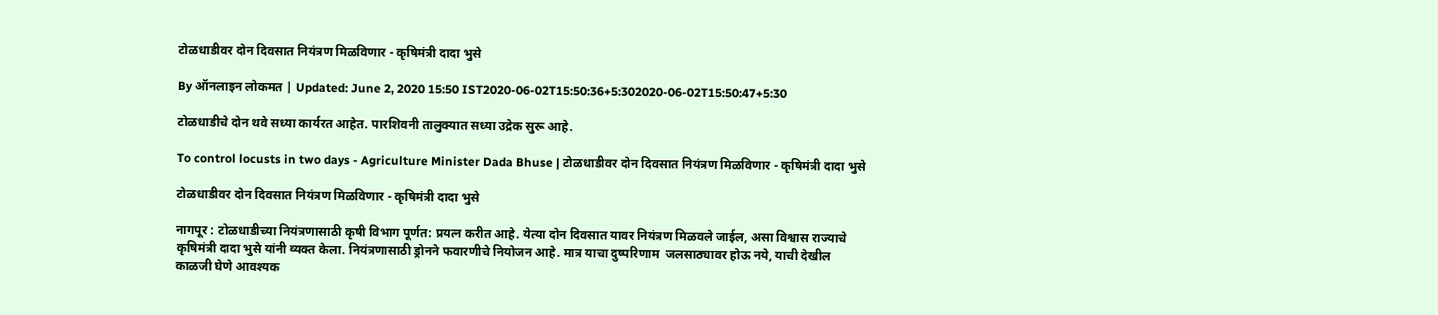टोळधाडीवर दोन दिवसात नियंत्रण मिळविणार - कृषिमंत्री दादा भुसे

By ऑनलाइन लोकमत | Updated: June 2, 2020 15:50 IST2020-06-02T15:50:36+5:302020-06-02T15:50:47+5:30

टोळधाडीचे दोन थवे सध्या कार्यरत आहेत. पारशिवनी तालुक्यात सध्या उद्रेक सुरू आहे.

To control locusts in two days - Agriculture Minister Dada Bhuse | टोळधाडीवर दोन दिवसात नियंत्रण मिळविणार - कृषिमंत्री दादा भुसे

टोळधाडीवर दोन दिवसात नियंत्रण मिळविणार - कृषिमंत्री दादा भुसे

नागपूर : टोळधाडीच्या नियंत्रणासाठी कृषी विभाग पूर्णत: प्रयत्न करीत आहे. येत्या दोन दिवसात यावर नियंत्रण मिळवले जाईल, असा विश्वास राज्याचे कृषिमंत्री दादा भुसे यांनी व्यक्त केला. नियंत्रणासाठी ड्रोनने फवारणीचे नियोजन आहे. मात्र याचा दुष्परिणाम  जलसाठ्यावर होऊ नये, याची देखील काळजी घेणे आवश्यक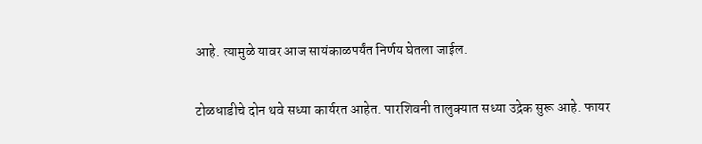आहे. त्यामुळे यावर आज सायंकाळपर्यंत निर्णय घेतला जाईल.

टोळधाडीचे दोन थवे सध्या कार्यरत आहेत. पारशिवनी तालुक्यात सध्या उद्रेक सुरू आहे. फायर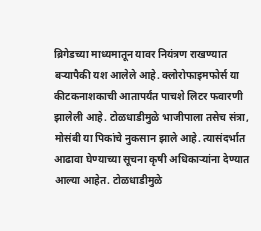ब्रिगेडच्या माध्यमातून यावर नियंत्रण राखण्यात बर्‍यापैकी यश आलेले आहे. क्लोरोफाइमफोर्स या कीटकनाशकाची आतापर्यंत पाचशे लिटर फवारणी झालेली आहे. टोळधाडीमुळे भाजीपाला तसेच संत्रा, मोसंबी या पिकांचे नुकसान झाले आहे. त्यासंदर्भात आढावा घेण्याच्या सूचना कृषी अधिकाऱ्यांना देण्यात आल्या आहेत. टोळधाडीमुळे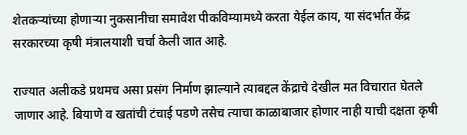शेतकऱ्यांच्या होणाऱ्या नुकसानीचा समावेश पीकविम्यामध्ये करता येईल काय, या संदर्भात केंद्र सरकारच्या कृषी मंत्रालयाशी चर्चा केली जात आहे.

राज्यात अलीकडे प्रथमच असा प्रसंग निर्माण झाल्याने त्याबद्दल केंद्राचे देखील मत विचारात घेतले जाणार आहे. बियाणे व खतांची टंचाई पडणे तसेच त्याचा काळाबाजार होणार नाही याची दक्षता कृषी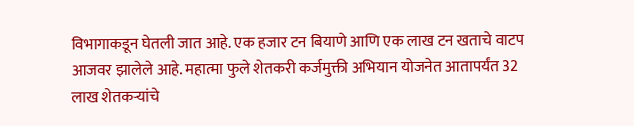विभागाकडून घेतली जात आहे. एक हजार टन बियाणे आणि एक लाख टन खताचे वाटप आजवर झालेले आहे. महात्मा फुले शेतकरी कर्जमुक्ती अभियान योजनेत आतापर्यंत 32 लाख शेतकऱ्यांचे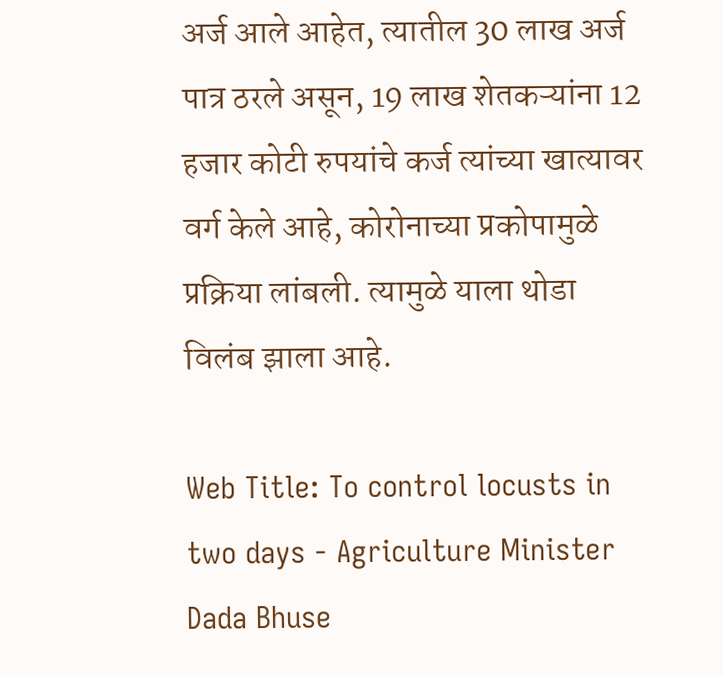अर्ज आले आहेत, त्यातील 30 लाख अर्ज पात्र ठरले असून, 19 लाख शेतकऱ्यांना 12 हजार कोटी रुपयांचे कर्ज त्यांच्या खात्यावर वर्ग केले आहे, कोरोनाच्या प्रकोपामुळे प्रक्रिया लांबली. त्यामुळे याला थोडा विलंब झाला आहे.

Web Title: To control locusts in two days - Agriculture Minister Dada Bhuse